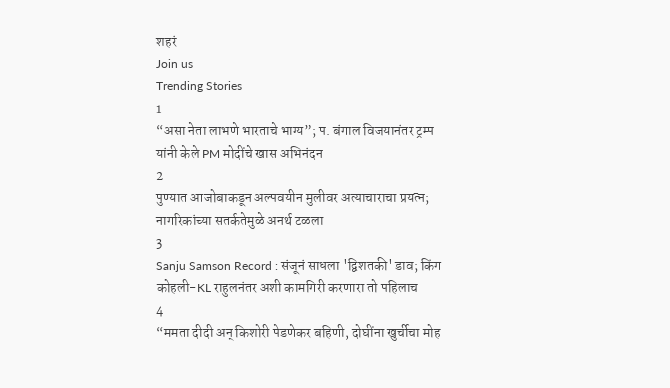शहरं
Join us
Trending Stories
1
“असा नेता लाभणे भारताचे भाग्य”; प. बंगाल विजयानंतर ट्रम्प यांनी केले PM मोदींचे खास अभिनंदन
2
पुण्यात आजोबाकडून अल्पवयीन मुलीवर अत्याचाराचा प्रयत्न; नागरिकांच्या सतर्कतेमुळे अनर्थ टळला
3
Sanju Samson Record : संजूनं साधला 'द्विशतकी' डाव; किंग कोहली-KL राहुलनंतर अशी कामगिरी करणारा तो पहिलाच
4
“ममता दीदी अन् किशोरी पेडणेकर बहिणी, दोघींना खुर्चीचा मोह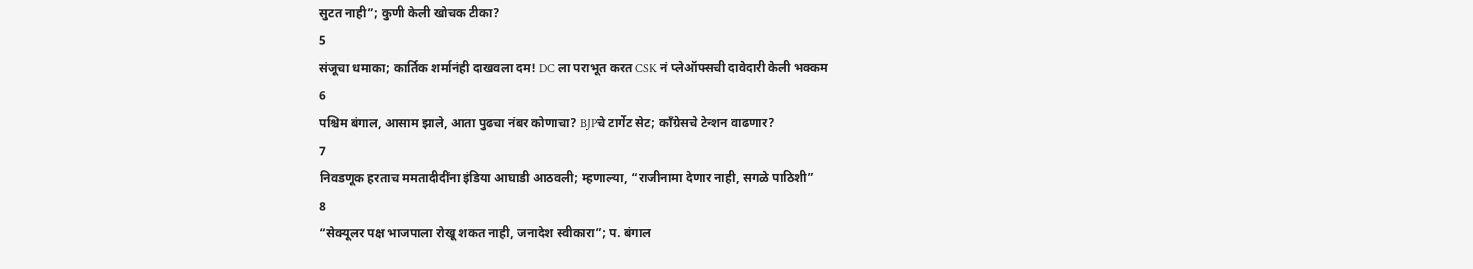सुटत नाही”; कुणी केली खोचक टीका?
5
संजूचा धमाका; कार्तिक शर्मानंही दाखवला दम! DC ला पराभूत करत CSK नं प्लेऑफ्सची दावेदारी केली भक्कम
6
पश्चिम बंगाल, आसाम झाले, आता पुढचा नंबर कोणाचा? BJPचे टार्गेट सेट; काँग्रेसचे टेन्शन वाढणार?
7
निवडणूक हरताच ममतादीदींना इंडिया आघाडी आठवली; म्हणाल्या, “राजीनामा देणार नाही, सगळे पाठिशी”
8
“सेक्यूलर पक्ष भाजपाला रोखू शकत नाही, जनादेश स्वीकारा”; प. बंगाल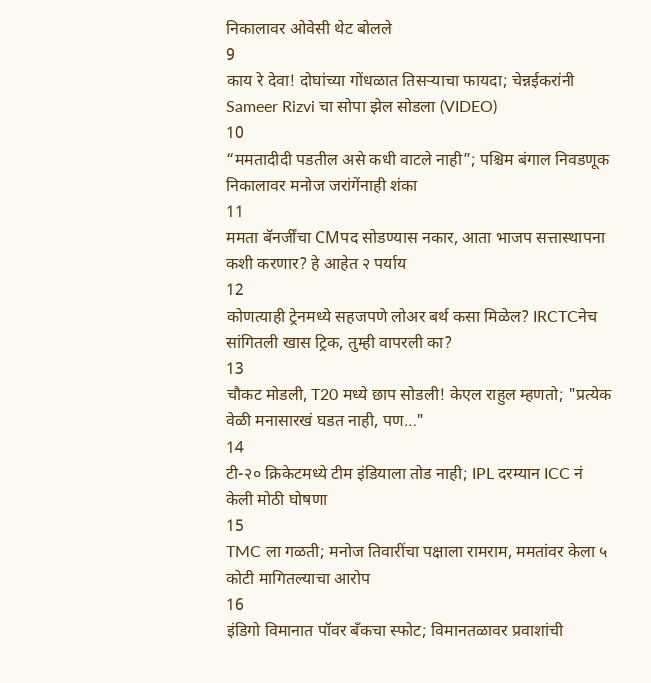निकालावर ओवेसी थेट बोलले
9
काय रे देवा! दोघांच्या गोंधळात तिसऱ्याचा फायदा; चेन्नईकरांनी Sameer Rizvi चा सोपा झेल सोडला (VIDEO)
10
“ममतादीदी पडतील असे कधी वाटले नाही”; पश्चिम बंगाल निवडणूक निकालावर मनोज जरांगेंनाही शंका
11
ममता बॅनर्जींचा CMपद सोडण्यास नकार, आता भाजप सत्तास्थापना कशी करणार? हे आहेत २ पर्याय
12
कोणत्याही ट्रेनमध्ये सहजपणे लोअर बर्थ कसा मिळेल? IRCTCनेच सांगितली खास ट्रिक, तुम्ही वापरली का?
13
चौकट मोडली, T20 मध्ये छाप सोडली! केएल राहुल म्हणतो; "प्रत्येक वेळी मनासारखं घडत नाही, पण…"
14
टी-२० क्रिकेटमध्ये टीम इंडियाला तोड नाही; IPL दरम्यान ICC नं केली मोठी घोषणा
15
TMC ला गळती; मनोज तिवारींचा पक्षाला रामराम, ममतांवर केला ५ कोटी मागितल्याचा आरोप
16
इंडिगो विमानात पॉवर बँकचा स्फोट; विमानतळावर प्रवाशांची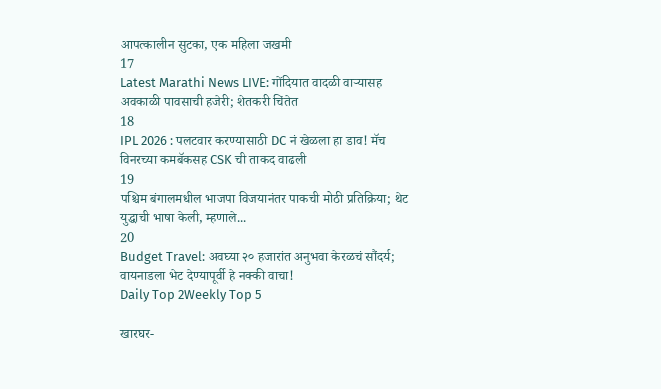आपत्कालीन सुटका, एक महिला जखमी
17
Latest Marathi News LIVE: गोंदियात वादळी वाऱ्यासह अवकाळी पावसाची हजेरी; शेतकरी चिंतेत
18
IPL 2026 : पलटवार करण्यासाठी DC नं खेळला हा डाव! मॅच विनरच्या कमबॅकसह CSK ची ताकद वाढली
19
पश्चिम बंगालमधील भाजपा विजयानंतर पाकची मोठी प्रतिक्रिया; थेट युद्धाची भाषा केली, म्हणाले...
20
Budget Travel: अवघ्या २० हजारांत अनुभवा केरळचं सौंदर्य; वायनाडला भेट देण्यापूर्वी हे नक्की वाचा!
Daily Top 2Weekly Top 5

खारघर-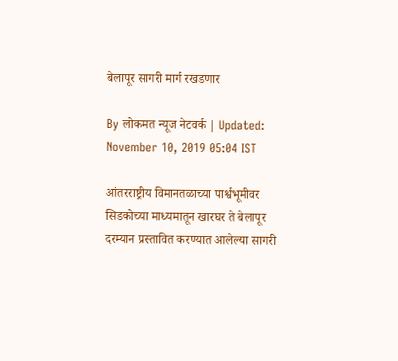बेलापूर सागरी मार्ग रखडणार

By लोकमत न्यूज नेटवर्क | Updated: November 10, 2019 05:04 IST

आंतरराष्ट्रीय विमानतळाच्या पार्श्वभूमीवर सिडकोच्या माध्यमातून खारघर ते बेलापूर दरम्यान प्रस्तावित करण्यात आलेल्या सागरी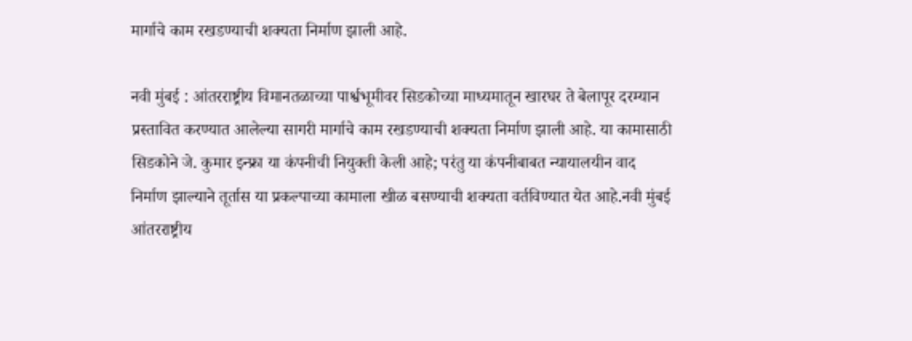मार्गाचे काम रखडण्याची शक्यता निर्माण झाली आहे.

नवी मुंबई : आंतरराष्ट्रीय विमानतळाच्या पार्श्वभूमीवर सिडकोच्या माध्यमातून खारघर ते बेलापूर दरम्यान प्रस्तावित करण्यात आलेल्या सागरी मार्गाचे काम रखडण्याची शक्यता निर्माण झाली आहे. या कामासाठी सिडकोने जे. कुमार इन्फ्रा या कंपनीची नियुक्ती केली आहे; परंतु या कंपनीबाबत न्यायालयीन वाद निर्माण झाल्याने तूर्तास या प्रकल्पाच्या कामाला खीळ बसण्याची शक्यता वर्तविण्यात येत आहे.नवी मुंबई आंतरराष्ट्रीय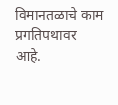विमानतळाचे काम प्रगतिपथावर आहे.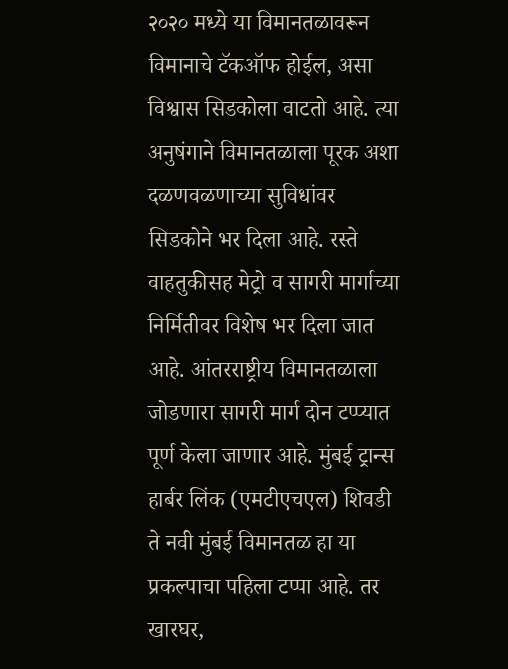२०२० मध्ये या विमानतळावरून विमानाचे टॅकऑफ होईल, असा विश्वास सिडकोला वाटतो आहे. त्या अनुषंगाने विमानतळाला पूरक अशा दळणवळणाच्या सुविधांवर सिडकोने भर दिला आहे. रस्ते वाहतुकीसह मेट्रो व सागरी मार्गाच्या निर्मितीवर विशेष भर दिला जात आहे. आंतरराष्ट्रीय विमानतळाला जोडणारा सागरी मार्ग दोन टप्प्यात पूर्ण केला जाणार आहे. मुंबई ट्रान्स हार्बर लिंक (एमटीएचएल) शिवडी ते नवी मुंबई विमानतळ हा या प्रकल्पाचा पहिला टप्पा आहे. तर खारघर,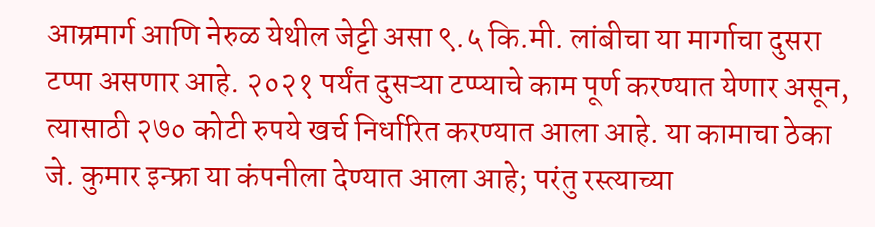आम्रमार्ग आणि नेरुळ येथील जेट्टी असा ९.५ कि.मी. लांबीचा या मार्गाचा दुसरा टप्पा असणार आहे. २०२१ पर्यंत दुसऱ्या टप्प्याचे काम पूर्ण करण्यात येणार असून, त्यासाठी २७० कोटी रुपये खर्च निर्धारित करण्यात आला आहे. या कामाचा ठेका जे. कुमार इन्फ्रा या कंपनीला देण्यात आला आहे; परंतु रस्त्याच्या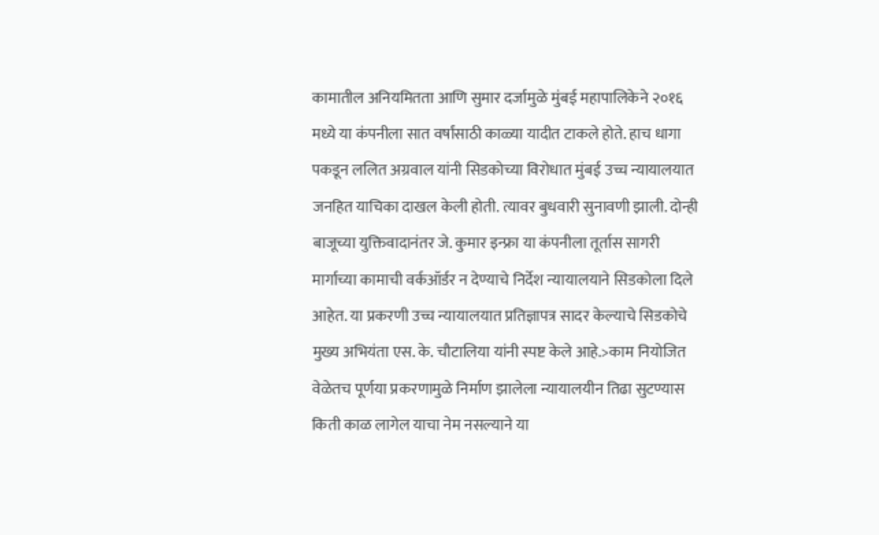कामातील अनियमितता आणि सुमार दर्जामुळे मुंबई महापालिकेने २०१६ मध्ये या कंपनीला सात वर्षांसाठी काळ्या यादीत टाकले होते. हाच धागा पकडून ललित अग्रवाल यांनी सिडकोच्या विरोधात मुंबई उच्च न्यायालयात जनहित याचिका दाखल केली होती. त्यावर बुधवारी सुनावणी झाली. दोन्ही बाजूच्या युक्तिवादानंतर जे. कुमार इन्फ्रा या कंपनीला तूर्तास सागरी मार्गाच्या कामाची वर्कऑर्डर न देण्याचे निर्देश न्यायालयाने सिडकोला दिले आहेत. या प्रकरणी उच्च न्यायालयात प्रतिज्ञापत्र सादर केल्याचे सिडकोचे मुख्य अभियंता एस. के. चौटालिया यांनी स्पष्ट केले आहे.>काम नियोजित वेळेतच पूर्णया प्रकरणामुळे निर्माण झालेला न्यायालयीन तिढा सुटण्यास किती काळ लागेल याचा नेम नसल्याने या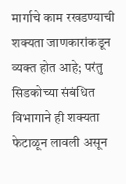मार्गाचे काम रखडण्याची शक्यता जाणकारांकडून व्यक्त होत आहे; परंतु सिडकोच्या संबंधित विभागाने ही शक्यता फेटाळून लावली असून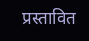प्रस्तावित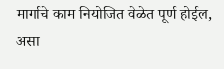मार्गाचे काम नियोजित वेळेत पूर्ण होईल, असा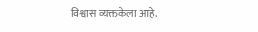विश्वास व्यक्तकेला आहे.